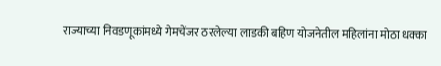राज्याच्या निवडणूकांमध्ये गेमचेंजर ठरलेल्या लाडकी बहिण योजनेतील महिलांना मोठा धक्का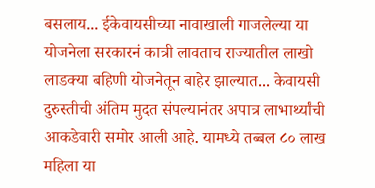बसलाय... ईकेवायसीच्या नावाखाली गाजलेल्या या योजनेला सरकारनं कात्री लावताच राज्यातील लाखो लाडक्या बहिणी योजनेतून बाहेर झाल्यात... केवायसी दुरुस्तीची अंतिम मुदत संपल्यानंतर अपात्र लाभार्थ्यांची आकडेवारी समोर आली आहे. यामध्ये तब्बल ८० लाख महिला या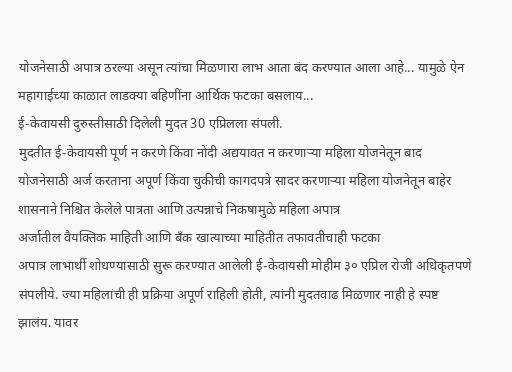योजनेसाठी अपात्र ठरल्या असून त्यांचा मिळणारा लाभ आता बंद करण्यात आला आहे... यामुळे ऐन महागाईच्या काळात लाडक्या बहिणींना आर्थिक फटका बसलाय...
ई-केवायसी दुरुस्तीसाठी दिलेली मुदत 30 एप्रिलला संपली.
मुदतीत ई-केवायसी पूर्ण न करणे किंवा नोंदी अद्ययावत न करणाऱ्या महिला योजनेतून बाद
योजनेसाठी अर्ज करताना अपूर्ण किंवा चुकीची कागदपत्रे सादर करणाऱ्या महिला योजनेतून बाहेर
शासनाने निश्चित केलेले पात्रता आणि उत्पन्नाचे निकषामुळे महिला अपात्र
अर्जातील वैयक्तिक माहिती आणि बँक खात्याच्या माहितीत तफावतीचाही फटका
अपात्र लाभार्थी शोधण्यासाठी सुरू करण्यात आलेली ई-केवायसी मोहीम ३० एप्रिल रोजी अधिकृतपणे संपलीये. ज्या महिलांची ही प्रक्रिया अपूर्ण राहिली होती, त्यांनी मुदतवाढ मिळणार नाही हे स्पष्ट झालंय. यावर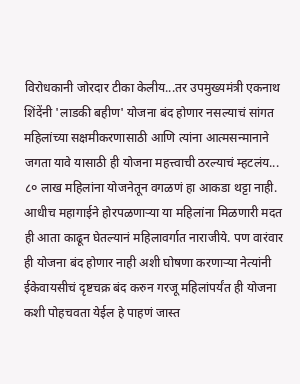विरोधकानी जोरदार टीका केलीय...तर उपमुख्यमंत्री एकनाथ शिंदेंनी 'लाडकी बहीण' योजना बंद होणार नसल्याचं सांगत महिलांच्या सक्षमीकरणासाठी आणि त्यांना आत्मसन्मानाने जगता यावे यासाठी ही योजना महत्त्वाची ठरल्याचं म्हटलंय...
८० लाख महिलांना योजनेतून वगळणं हा आकडा थट्टा नाही. आधीच महागाईने होरपळणाऱ्या या महिलांना मिळणारी मदत ही आता काढून घेतल्यानं महिलावर्गात नाराजीये. पण वारंवार ही योजना बंद होणार नाही अशी घोषणा करणाऱ्या नेत्यांनी ईकेवायसीचं दृष्टचक्र बंद करुन गरजू महिलांपर्यंत ही योजना कशी पोहचवता येईल हे पाहणं जास्त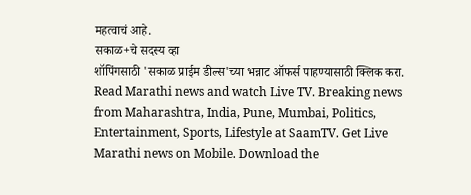महत्वाचं आहे.
सकाळ+चे सदस्य व्हा
शॉपिंगसाठी 'सकाळ प्राईम डील्स'च्या भन्नाट ऑफर्स पाहण्यासाठी क्लिक करा.
Read Marathi news and watch Live TV. Breaking news from Maharashtra, India, Pune, Mumbai, Politics, Entertainment, Sports, Lifestyle at SaamTV. Get Live Marathi news on Mobile. Download the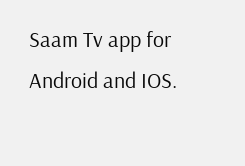Saam Tv app for Android and IOS.